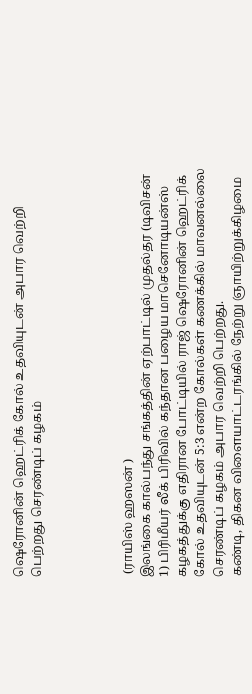ஷெரோனின் ஹெட்ரிக் கோல் உதவியுடன் அபார வெற்றி பெற்றது செரண்டிப் கழகம்




 (ராயிஸ் ஹஸன் )
இலங்கை கால்பந்து சங்கத்தின் ஏற்பாட்டில் முதல்தர (டிவிசன் 1) பிரிமீயர் லீக் பிரிவில் கந்தான பழைய மாசெனோடியன்ஸ் கழகத்துக்கு எதிரான போட்டியில் ராஜ் ஷெரோனின் ஹெட்ரிக் கோல் உதவியுடன் 5:3 என்ற கோல்கள் கணக்கில் மாவனல்லை செரண்டிப் கழகம் அபார வெற்றி பெற்றது.
கண்டி, திகன விளையாட்டரங்கில் நேற்று ஞாயிற்றுக்கிழமை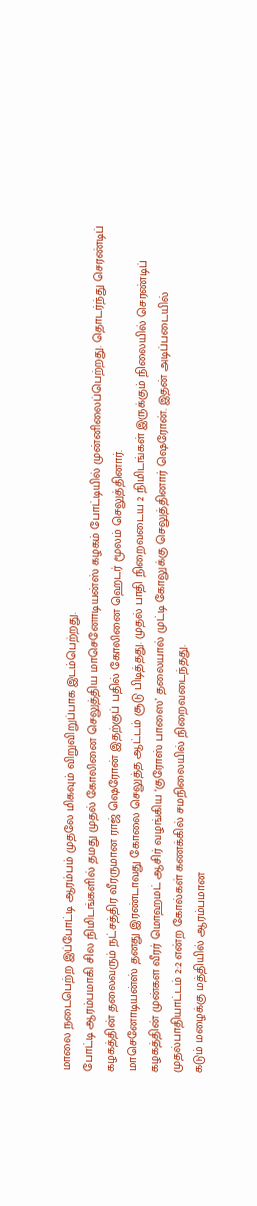மாலை நடைபெற்ற இப்போட்டி ஆரம்பம் முதலே மிகவும் விறுவிறுப்பாக இடம்பெற்றது.
போட்டி ஆரம்பமாகி சில நிமிடங்களில் தமது முதல் கோலினை செலுத்திய மாசெனோடியன்ஸ் கழகம் போட்டியில் முன்னிலைப்பெற்றது. தொடர்ந்து செரண்டிப் கழகத்தின் தலைவரும் நட்சத்திர வீரருமான ராஜ் ஷெரோன் இதற்குப் பதில் கோலினை ஹெடர் மூலம் செலுத்தினார்.
மாசெனோடியன்ஸ் தனது இரண்டாவது கோலை செலுத்த ஆட்டம் சூடு பிடித்தது. முதல் பாதி நிறைவடைய 2 நிமிடங்கள் இருக்கும் நிலையில் செரண்டிப் கழகத்தின் முன்கள வீரர் மொஹமட் ஆசிர் வழங்கிய ‘குரோஸ் பாஸை’ தலையால் முட்டி கோலுக்கு செலுத்தினார் ஷெரோன். இதன் அடிப்படையில் முதல்பாதியாட்டம் 2:2 என்ற கோல்கள் கணக்கில் சமநிலையில் நிறைவடைந்தது.
கடும் மழைக்கு மத்தியில் ஆரம்பமான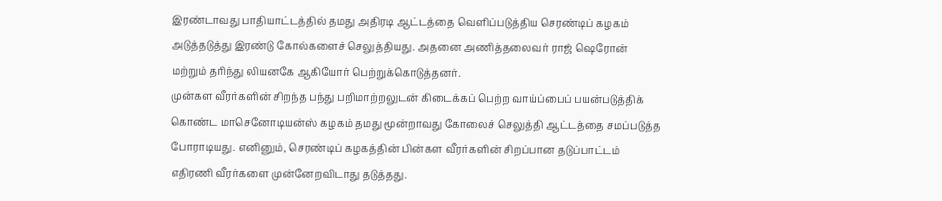இரண்டாவது பாதியாட்டத்தில் தமது அதிரடி ஆட்டத்தை வெளிப்படுத்திய செரண்டிப் கழகம் அடுத்தடுத்து இரண்டு கோல்களைச் செலுத்தியது. அதனை அணித்தலைவர் ராஜ் ஷெரோன் மற்றும் தரிந்து லியனகே ஆகியோர் பெற்றுக்கொடுத்தனர்.
முன்கள வீரர்களின் சிறந்த பந்து பறிமாற்றலுடன் கிடைக்கப் பெற்ற வாய்ப்பைப் பயன்படுத்திக் கொண்ட மாசெனோடியன்ஸ் கழகம் தமது மூன்றாவது கோலைச் செலுத்தி ஆட்டத்தை சமப்படுத்த போராடியது. எனினும், செரண்டிப் கழகத்தின் பின்கள வீரர்களின் சிறப்பான தடுப்பாட்டம் எதிரணி வீரர்களை முன்னேறவிடாது தடுத்தது.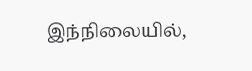இந்நிலையில்,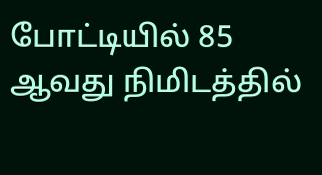போட்டியில் 85 ஆவது நிமிடத்தில்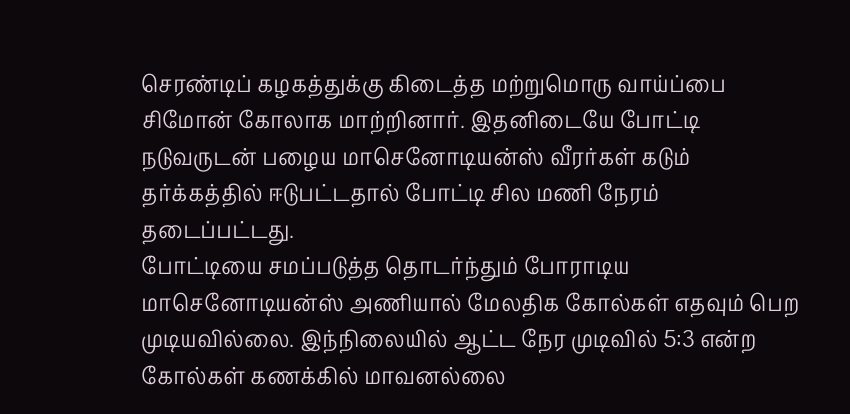செரண்டிப் கழகத்துக்கு கிடைத்த மற்றுமொரு வாய்ப்பை சிமோன் கோலாக மாற்றினார். இதனிடையே போட்டி நடுவருடன் பழைய மாசெனோடியன்ஸ் வீரர்கள் கடும் தர்க்கத்தில் ஈடுபட்டதால் போட்டி சில மணி நேரம் தடைப்பட்டது.
போட்டியை சமப்படுத்த தொடர்ந்தும் போராடிய மாசெனோடியன்ஸ் அணியால் மேலதிக கோல்கள் எதவும் பெற முடியவில்லை. இந்நிலையில் ஆட்ட நேர முடிவில் 5:3 என்ற கோல்கள் கணக்கில் மாவனல்லை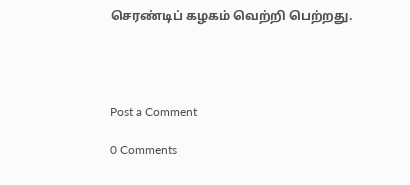செரண்டிப் கழகம் வெற்றி பெற்றது.




Post a Comment

0 Comments